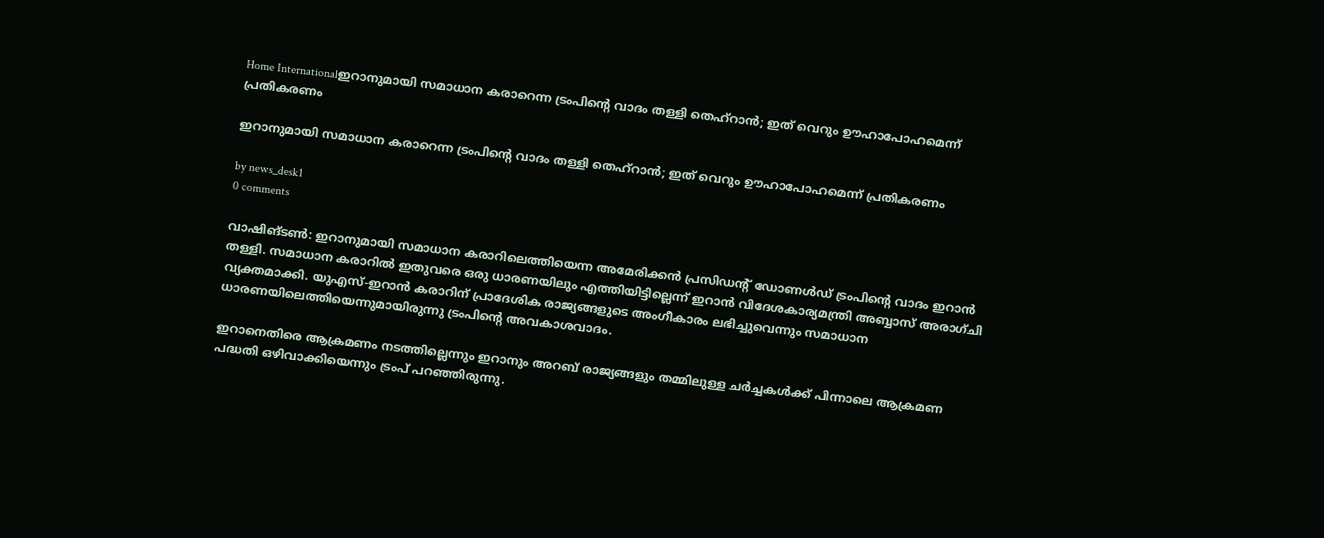Home Internationalഇറാനുമായി സമാധാന കരാറെന്ന ട്രംപിന്റെ വാദം തള്ളി തെഹ്റാന്‍; ഇത് വെറും ഊഹാപോഹമെന്ന് പ്രതികരണം

ഇറാനുമായി സമാധാന കരാറെന്ന ട്രംപിന്റെ വാദം തള്ളി തെഹ്റാന്‍; ഇത് വെറും ഊഹാപോഹമെന്ന് പ്രതികരണം

by news_desk1
0 comments

വാഷിങ്ടണ്‍: ഇറാനുമായി സമാധാന കരാറിലെത്തിയെന്ന അമേരിക്കന്‍ പ്രസിഡന്റ് ഡോണള്‍ഡ് ട്രംപിന്റെ വാദം ഇറാന്‍ തള്ളി. സമാധാന കരാറില്‍ ഇതുവരെ ഒരു ധാരണയിലും എത്തിയിട്ടില്ലെന്ന് ഇറാന്‍ വിദേശകാര്യമന്ത്രി അബ്ബാസ് അരാഗ്ചി വ്യക്തമാക്കി. യുഎസ്-ഇറാന്‍ കരാറിന് പ്രാദേശിക രാജ്യങ്ങളുടെ അംഗീകാരം ലഭിച്ചുവെന്നും സമാധാന ധാരണയിലെത്തിയെന്നുമായിരുന്നു ട്രംപിന്റെ അവകാശവാദം.

ഇറാനെതിരെ ആക്രമണം നടത്തില്ലെന്നും ഇറാനും അറബ് രാജ്യങ്ങളും തമ്മിലുള്ള ചര്‍ച്ചകള്‍ക്ക് പിന്നാലെ ആക്രമണ പദ്ധതി ഒഴിവാക്കിയെന്നും ട്രംപ് പറഞ്ഞിരുന്നു.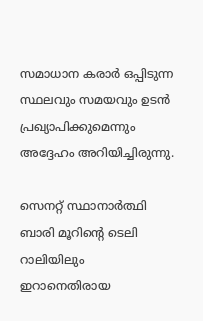സമാധാന കരാര്‍ ഒപ്പിടുന്ന സ്ഥലവും സമയവും ഉടന്‍ പ്രഖ്യാപിക്കുമെന്നും അദ്ദേഹം അറിയിച്ചിരുന്നു.

സെനറ്റ് സ്ഥാനാര്‍ത്ഥി ബാരി മൂറിന്റെ ടെലി റാലിയിലും ഇറാനെതിരായ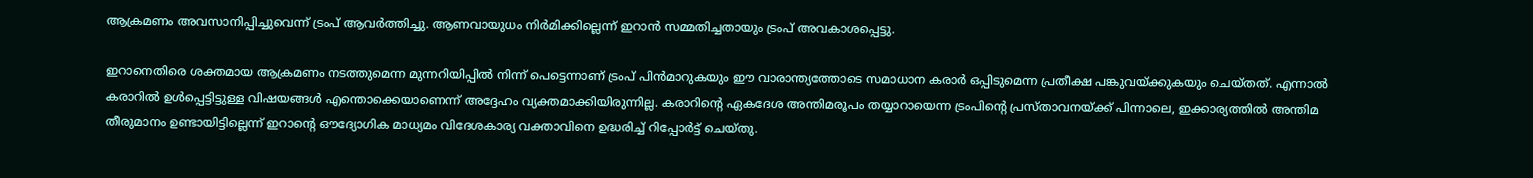ആക്രമണം അവസാനിപ്പിച്ചുവെന്ന് ട്രംപ് ആവര്‍ത്തിച്ചു. ആണവായുധം നിര്‍മിക്കില്ലെന്ന് ഇറാന്‍ സമ്മതിച്ചതായും ട്രംപ് അവകാശപ്പെട്ടു.

ഇറാനെതിരെ ശക്തമായ ആക്രമണം നടത്തുമെന്ന മുന്നറിയിപ്പില്‍ നിന്ന് പെട്ടെന്നാണ് ട്രംപ് പിന്‍മാറുകയും ഈ വാരാന്ത്യത്തോടെ സമാധാന കരാര്‍ ഒപ്പിടുമെന്ന പ്രതീക്ഷ പങ്കുവയ്ക്കുകയും ചെയ്തത്. എന്നാല്‍ കരാറില്‍ ഉള്‍പ്പെട്ടിട്ടുള്ള വിഷയങ്ങള്‍ എന്തൊക്കെയാണെന്ന് അദ്ദേഹം വ്യക്തമാക്കിയിരുന്നില്ല. കരാറിന്റെ ഏകദേശ അന്തിമരൂപം തയ്യാറായെന്ന ട്രംപിന്റെ പ്രസ്താവനയ്ക്ക് പിന്നാലെ, ഇക്കാര്യത്തില്‍ അന്തിമ തീരുമാനം ഉണ്ടായിട്ടില്ലെന്ന് ഇറാന്റെ ഔദ്യോഗിക മാധ്യമം വിദേശകാര്യ വക്താവിനെ ഉദ്ധരിച്ച് റിപ്പോര്‍ട്ട് ചെയ്തു.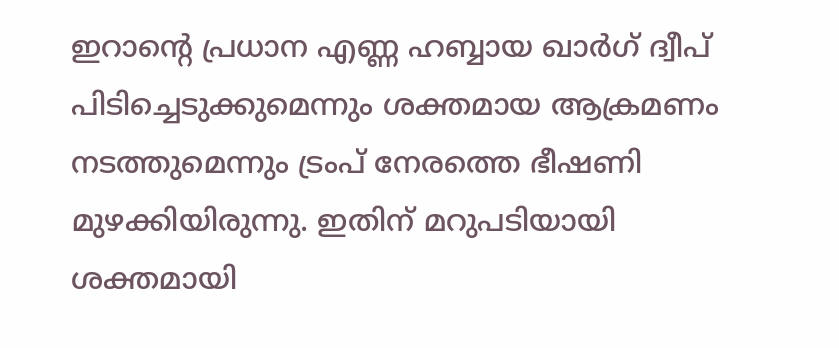ഇറാന്റെ പ്രധാന എണ്ണ ഹബ്ബായ ഖാര്‍ഗ് ദ്വീപ് പിടിച്ചെടുക്കുമെന്നും ശക്തമായ ആക്രമണം നടത്തുമെന്നും ട്രംപ് നേരത്തെ ഭീഷണി മുഴക്കിയിരുന്നു. ഇതിന് മറുപടിയായി ശക്തമായി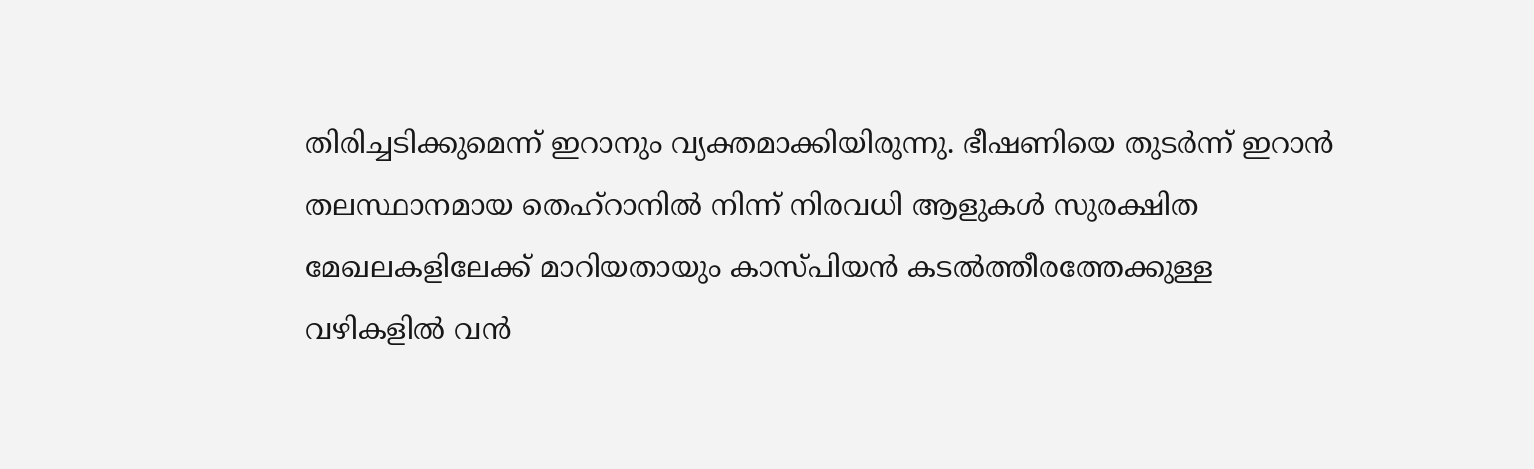തിരിച്ചടിക്കുമെന്ന് ഇറാനും വ്യക്തമാക്കിയിരുന്നു. ഭീഷണിയെ തുടര്‍ന്ന് ഇറാന്‍ തലസ്ഥാനമായ തെഹ്റാനില്‍ നിന്ന് നിരവധി ആളുകള്‍ സുരക്ഷിത മേഖലകളിലേക്ക് മാറിയതായും കാസ്പിയന്‍ കടല്‍ത്തീരത്തേക്കുള്ള വഴികളില്‍ വന്‍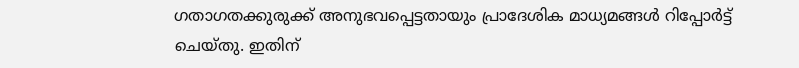ഗതാഗതക്കുരുക്ക് അനുഭവപ്പെട്ടതായും പ്രാദേശിക മാധ്യമങ്ങള്‍ റിപ്പോര്‍ട്ട് ചെയ്തു. ഇതിന്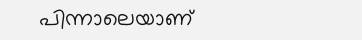പിന്നാലെയാണ്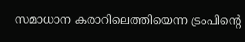സമാധാന കരാറിലെത്തിയെന്ന ട്രംപിന്റെ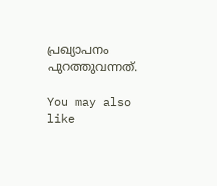പ്രഖ്യാപനം പുറത്തുവന്നത്.

You may also like